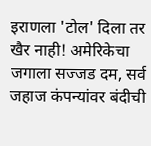इराणला 'टोल' दिला तर खैर नाही! अमेरिकेचा जगाला सज्जड दम, सर्व जहाज कंपन्यांवर बंदीची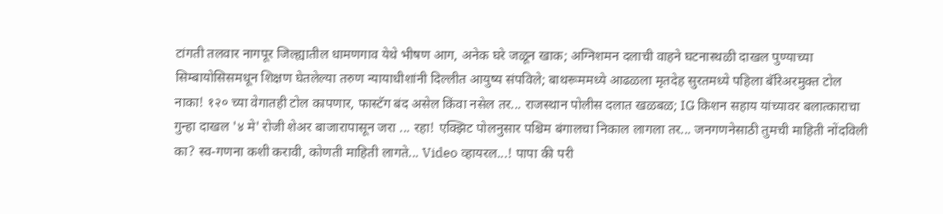टांगती तलवार नागपूर जिल्ह्यातील धामणगाव येथे भीषण आग, अनेक घरे जळून खाक; अग्निशमन दलाची वाहने घटनास्थळी दाखल पुण्याच्या सिम्बायोसिसमधून शिक्षण घेतलेल्या तरुण न्यायाधीशांनी दिल्लीत आयुष्य संपविले; बाथरूममध्ये आढळला मृतदेह सुरतमध्ये पहिला बॅरिअरमुक्त टोल नाका! १२० च्या वेगातही टोल कापणार, फास्टॅग बंद असेल किंवा नसेल तर... राजस्थान पोलीस दलात खळबळ; IG किशन सहाय यांच्यावर बलात्काराचा गुन्हा दाखल '४ मे' रोजी शेअर बाजारापासून जरा ... रहा! एक्झिट पोलनुसार पश्चिम बंगालचा निकाल लागला तर... जनगणनेसाठी तुमची माहिती नोंदविली का? स्व-गणना कशी करावी, कोणती माहिती लागते... Video व्हायरल...! पापा की परी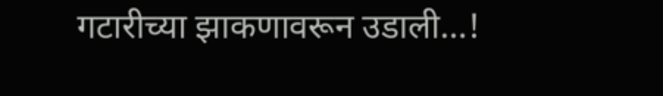गटारीच्या झाकणावरून उडाली...!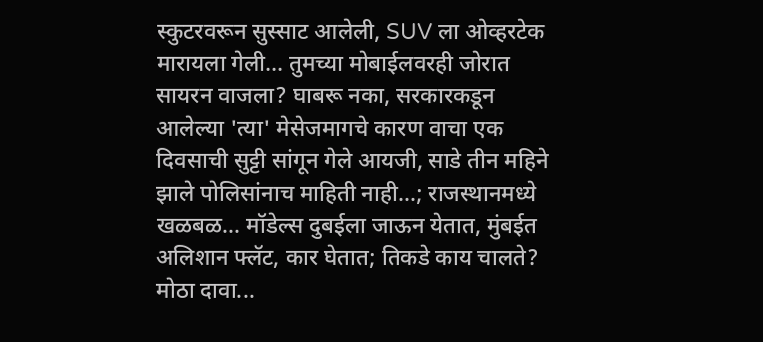स्कुटरवरून सुस्साट आलेली, SUV ला ओव्हरटेक मारायला गेली... तुमच्या मोबाईलवरही जोरात सायरन वाजला? घाबरू नका, सरकारकडून आलेल्या 'त्या' मेसेजमागचे कारण वाचा एक दिवसाची सुट्टी सांगून गेले आयजी, साडे तीन महिने झाले पोलिसांनाच माहिती नाही...; राजस्थानमध्ये खळबळ... मॉडेल्स दुबईला जाऊन येतात, मुंबईत अलिशान फ्लॅट, कार घेतात; तिकडे काय चालते? मोठा दावा...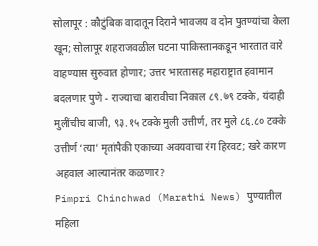सोलापूर : कौटुंबिक वादातून दिराने भावजय व दोन पुतण्यांचा केला खून; सोलापूर शहराजवळील घटना पाकिस्तानकडून भारतात वारे वाहण्यास सुरुवात होणार; उत्तर भारतासह महाराष्ट्रात हवामान बदलणार पुणे - राज्याचा बारावीचा निकाल ८९.७९ टक्के, यंदाही मुलींचीच बाजी, ९३.१५ टक्के मुली उत्तीर्ण, तर मुले ८६.८० टक्के उत्तीर्ण ‘त्या’ मृतांपैकी एकाच्या अवयवाचा रंग हिरवट; खरे कारण अहवाल आल्यानंतर कळणार?
Pimpri Chinchwad (Marathi News) पुण्यातील महिला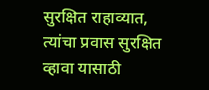सुरक्षित राहाव्यात, त्यांचा प्रवास सुरक्षित व्हावा यासाठी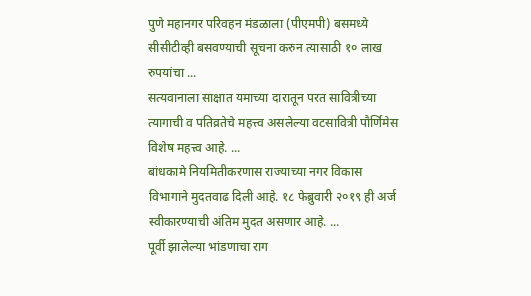पुणे महानगर परिवहन मंडळाला (पीएमपी) बसमध्ये सीसीटीव्ही बसवण्याची सूचना करुन त्यासाठी १० लाख रुपयांचा ...
सत्यवानाला साक्षात यमाच्या दारातून परत सावित्रीच्या त्यागाची व पतिव्रतेचे महत्त्व असलेल्या वटसावित्री पौर्णिमेस विशेष महत्त्व आहे. ...
बांधकामे नियमितीकरणास राज्याच्या नगर विकास विभागाने मुदतवाढ दिली आहे. १८ फेब्रुवारी २०१९ ही अर्ज स्वीकारण्याची अंतिम मुदत असणार आहे. ...
पूर्वी झालेल्या भांडणाचा राग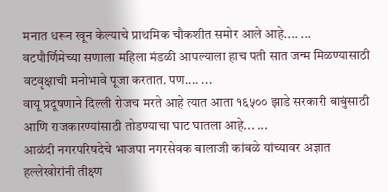मनात धरून खून केल्याचे प्राथमिक चौकशीत समोर आले आहे.... ...
वटपौर्णिमेच्या सणाला महिला मंडळी आपल्याला हाच पती सात जन्म मिळण्यासाठी वटवृक्षाची मनोभावे पूजा करतात. पण.... ...
वायू प्रदूषणाने दिल्ली रोजच मरते आहे त्यात आता १६५०० झाडे सरकारी बाबुंसाठी आणि राजकारण्यांसाठी तोडण्याचा घाट घातला आहे... ...
आळंदी नगरपरिषदेचे भाजपा नगरसेवक बालाजी कांबळे यांच्यावर अज्ञात हल्लेखोरांनी तीक्ष्ण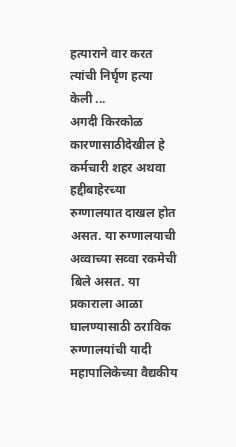हत्याराने वार करत त्यांची निर्घृण हत्या केली ...
अगदी किरकोळ कारणासाठीदेखील हे कर्मचारी शहर अथवा हद्दीबाहेरच्या रुग्णालयात दाखल होत असत. या रुग्णालयाची अव्वाच्या सव्वा रकमेची बिले असत. या प्रकाराला आळा घालण्यासाठी ठराविक रुग्णालयांची यादी महापालिकेच्या वैद्यकीय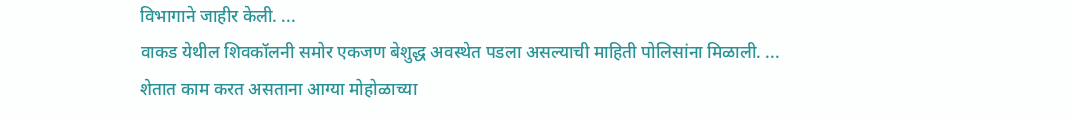विभागाने जाहीर केली. ...
वाकड येथील शिवकॉलनी समोर एकजण बेशुद्ध अवस्थेत पडला असल्याची माहिती पोलिसांना मिळाली. ...
शेतात काम करत असताना आग्या मोहोळाच्या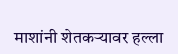माशांनी शेतकऱ्यावर हल्ला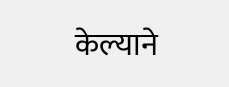केल्याने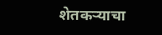शेतकऱ्याचा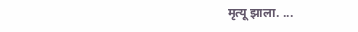मृत्यू झाला. ...